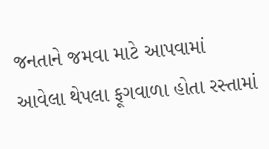જનતાને જમવા માટે આપવામાં આવેલા થેપલા ફૂગવાળા હોતા રસ્તામાં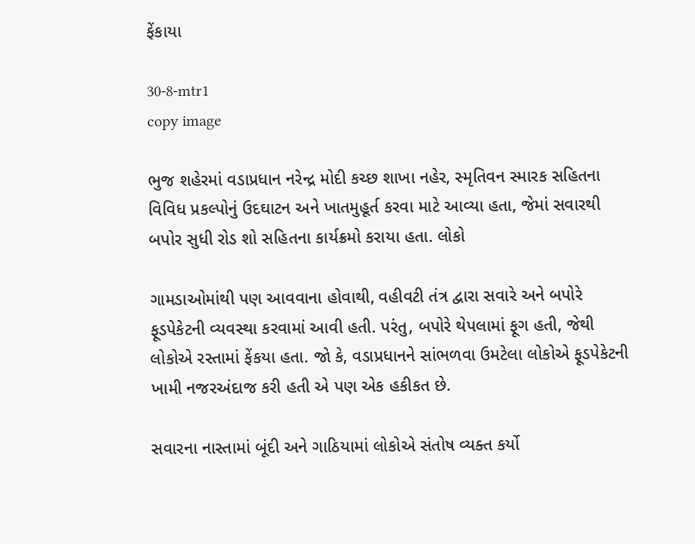ફેંકાયા

30-8-mtr1
copy image

ભુજ શહેરમાં વડાપ્રધાન નરેન્દ્ર મોદી કચ્છ શાખા નહેર, સ્મૃતિવન સ્મારક સહિતના વિવિધ પ્રકલ્પોનું ઉદઘાટન અને ખાતમુહૂર્ત કરવા માટે આવ્યા હતા, જેમાં સવારથી બપોર સુધી રોડ શો સહિતના કાર્યક્રમો કરાયા હતા. લોકો

ગામડાઓમાંથી પણ આવવાના હોવાથી, વહીવટી તંત્ર દ્વારા સવારે અને બપોરે ફૂડપેકેટની વ્યવસ્થા કરવામાં આવી હતી. પરંતુ, બપોરે થેપલામાં ફૂગ હતી, જેથી લોકોએ રસ્તામાં ફેંકયા હતા. જો કે, વડાપ્રધાનને સાંભળવા ઉમટેલા લોકોએ ફૂડપેકેટની ખામી નજરઅંદાજ કરી હતી એ પણ એક હકીકત છે.

સવારના નાસ્તામાં બૂંદી અને ગાઠિયામાં લોકોએ સંતોષ વ્યક્ત કર્યો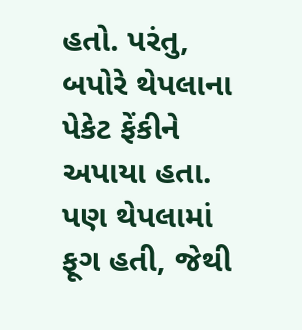હતો. પરંતુ, બપોરે થેપલાના પેકેટ ફેંકીને અપાયા હતા. પણ થેપલામાં ફૂગ હતી, જેથી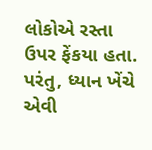લોકોએ રસ્તા ઉપર ફેંકયા હતા. પરંતુ, ધ્યાન ખેંચે એવી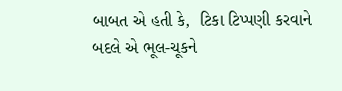બાબત એ હતી કે,  ટિકા ટિપ્પણી કરવાને બદલે એ ભૂલ-ચૂકને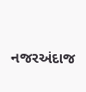નજરઅંદાજ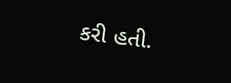કરી હતી.